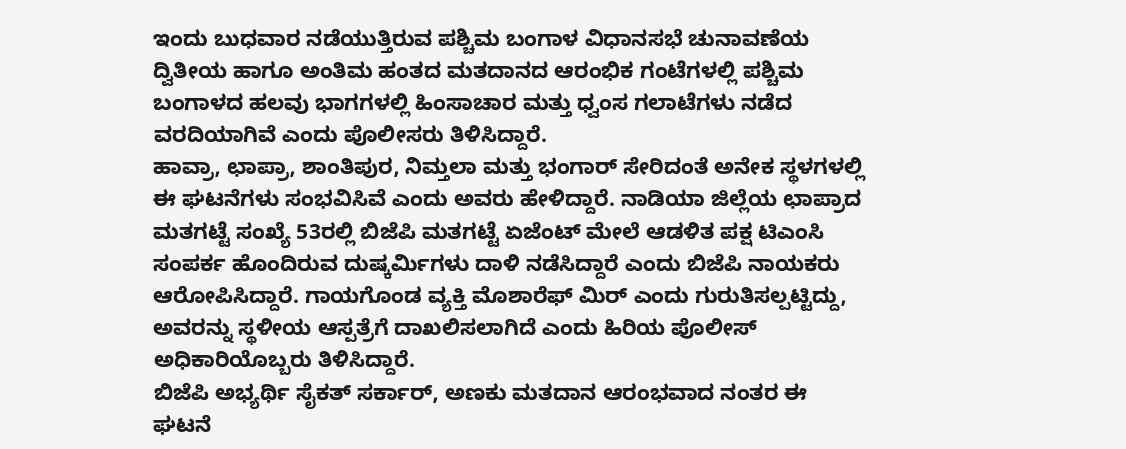ಇಂದು ಬುಧವಾರ ನಡೆಯುತ್ತಿರುವ ಪಶ್ಚಿಮ ಬಂಗಾಳ ವಿಧಾನಸಭೆ ಚುನಾವಣೆಯ ದ್ವಿತೀಯ ಹಾಗೂ ಅಂತಿಮ ಹಂತದ ಮತದಾನದ ಆರಂಭಿಕ ಗಂಟೆಗಳಲ್ಲಿ ಪಶ್ಚಿಮ ಬಂಗಾಳದ ಹಲವು ಭಾಗಗಳಲ್ಲಿ ಹಿಂಸಾಚಾರ ಮತ್ತು ಧ್ವಂಸ ಗಲಾಟೆಗಳು ನಡೆದ ವರದಿಯಾಗಿವೆ ಎಂದು ಪೊಲೀಸರು ತಿಳಿಸಿದ್ದಾರೆ.
ಹಾವ್ರಾ, ಛಾಪ್ರಾ, ಶಾಂತಿಪುರ, ನಿಮ್ತಲಾ ಮತ್ತು ಭಂಗಾರ್ ಸೇರಿದಂತೆ ಅನೇಕ ಸ್ಥಳಗಳಲ್ಲಿ ಈ ಘಟನೆಗಳು ಸಂಭವಿಸಿವೆ ಎಂದು ಅವರು ಹೇಳಿದ್ದಾರೆ. ನಾಡಿಯಾ ಜಿಲ್ಲೆಯ ಛಾಪ್ರಾದ ಮತಗಟ್ಟೆ ಸಂಖ್ಯೆ 53ರಲ್ಲಿ ಬಿಜೆಪಿ ಮತಗಟ್ಟೆ ಏಜೆಂಟ್ ಮೇಲೆ ಆಡಳಿತ ಪಕ್ಷ ಟಿಎಂಸಿ ಸಂಪರ್ಕ ಹೊಂದಿರುವ ದುಷ್ಕರ್ಮಿಗಳು ದಾಳಿ ನಡೆಸಿದ್ದಾರೆ ಎಂದು ಬಿಜೆಪಿ ನಾಯಕರು ಆರೋಪಿಸಿದ್ದಾರೆ. ಗಾಯಗೊಂಡ ವ್ಯಕ್ತಿ ಮೊಶಾರೆಫ್ ಮಿರ್ ಎಂದು ಗುರುತಿಸಲ್ಪಟ್ಟಿದ್ದು, ಅವರನ್ನು ಸ್ಥಳೀಯ ಆಸ್ಪತ್ರೆಗೆ ದಾಖಲಿಸಲಾಗಿದೆ ಎಂದು ಹಿರಿಯ ಪೊಲೀಸ್ ಅಧಿಕಾರಿಯೊಬ್ಬರು ತಿಳಿಸಿದ್ದಾರೆ.
ಬಿಜೆಪಿ ಅಭ್ಯರ್ಥಿ ಸೈಕತ್ ಸರ್ಕಾರ್, ಅಣಕು ಮತದಾನ ಆರಂಭವಾದ ನಂತರ ಈ ಘಟನೆ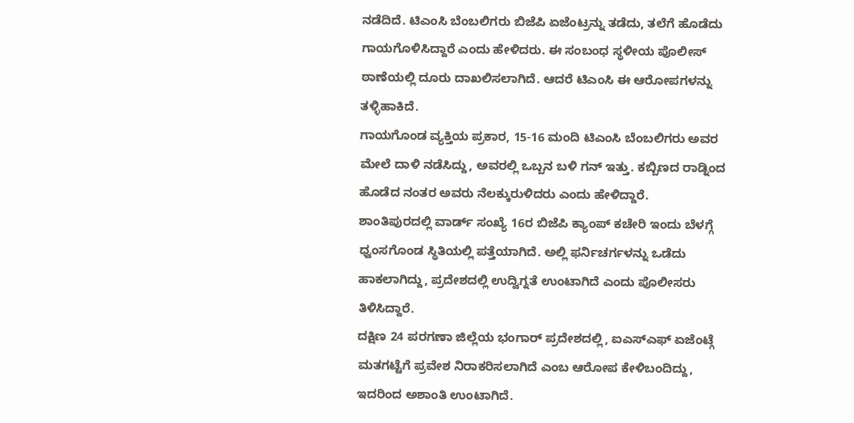ನಡೆದಿದೆ. ಟಿಎಂಸಿ ಬೆಂಬಲಿಗರು ಬಿಜೆಪಿ ಏಜೆಂಟ್ರನ್ನು ತಡೆದು, ತಲೆಗೆ ಹೊಡೆದು ಗಾಯಗೊಳಿಸಿದ್ದಾರೆ ಎಂದು ಹೇಳಿದರು. ಈ ಸಂಬಂಧ ಸ್ಥಳೀಯ ಪೊಲೀಸ್ ಠಾಣೆಯಲ್ಲಿ ದೂರು ದಾಖಲಿಸಲಾಗಿದೆ. ಆದರೆ ಟಿಎಂಸಿ ಈ ಆರೋಪಗಳನ್ನು ತಳ್ಳಿಹಾಕಿದೆ.
ಗಾಯಗೊಂಡ ವ್ಯಕ್ತಿಯ ಪ್ರಕಾರ, 15-16 ಮಂದಿ ಟಿಎಂಸಿ ಬೆಂಬಲಿಗರು ಅವರ ಮೇಲೆ ದಾಳಿ ನಡೆಸಿದ್ದು, ಅವರಲ್ಲಿ ಒಬ್ಬನ ಬಳಿ ಗನ್ ಇತ್ತು. ಕಬ್ಬಿಣದ ರಾಡ್ನಿಂದ ಹೊಡೆದ ನಂತರ ಅವರು ನೆಲಕ್ಕುರುಳಿದರು ಎಂದು ಹೇಳಿದ್ದಾರೆ.
ಶಾಂತಿಪುರದಲ್ಲಿ ವಾರ್ಡ್ ಸಂಖ್ಯೆ 16ರ ಬಿಜೆಪಿ ಕ್ಯಾಂಪ್ ಕಚೇರಿ ಇಂದು ಬೆಳಗ್ಗೆ ಧ್ವಂಸಗೊಂಡ ಸ್ಥಿತಿಯಲ್ಲಿ ಪತ್ತೆಯಾಗಿದೆ. ಅಲ್ಲಿ ಫರ್ನಿಚರ್ಗಳನ್ನು ಒಡೆದು ಹಾಕಲಾಗಿದ್ದು, ಪ್ರದೇಶದಲ್ಲಿ ಉದ್ವಿಗ್ನತೆ ಉಂಟಾಗಿದೆ ಎಂದು ಪೊಲೀಸರು ತಿಳಿಸಿದ್ದಾರೆ.
ದಕ್ಷಿಣ 24 ಪರಗಣಾ ಜಿಲ್ಲೆಯ ಭಂಗಾರ್ ಪ್ರದೇಶದಲ್ಲಿ, ಐಎಸ್ಎಫ್ ಏಜೆಂಟ್ಗೆ ಮತಗಟ್ಟೆಗೆ ಪ್ರವೇಶ ನಿರಾಕರಿಸಲಾಗಿದೆ ಎಂಬ ಆರೋಪ ಕೇಳಿಬಂದಿದ್ದು, ಇದರಿಂದ ಅಶಾಂತಿ ಉಂಟಾಗಿದೆ.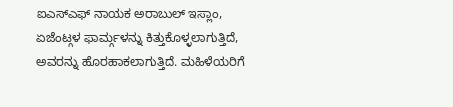ಐಎಸ್ಎಫ್ ನಾಯಕ ಅರಾಬುಲ್ ಇಸ್ಲಾಂ, ಏಜೆಂಟ್ಗಳ ಫಾರ್ಮ್ಗಳನ್ನು ಕಿತ್ತುಕೊಳ್ಳಲಾಗುತ್ತಿದೆ, ಅವರನ್ನು ಹೊರಹಾಕಲಾಗುತ್ತಿದೆ. ಮಹಿಳೆಯರಿಗೆ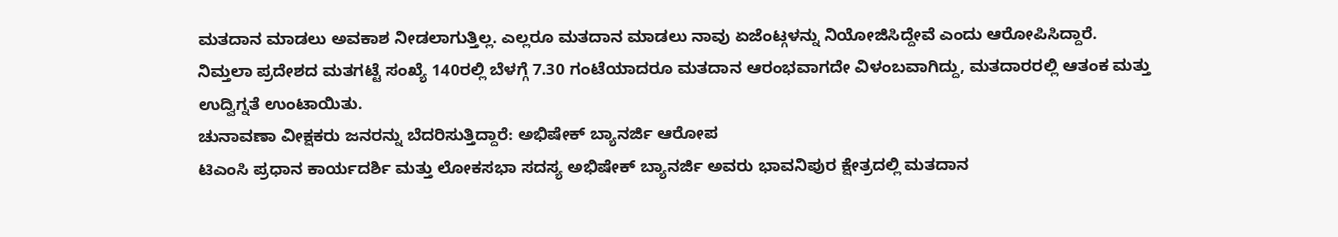ಮತದಾನ ಮಾಡಲು ಅವಕಾಶ ನೀಡಲಾಗುತ್ತಿಲ್ಲ. ಎಲ್ಲರೂ ಮತದಾನ ಮಾಡಲು ನಾವು ಏಜೆಂಟ್ಗಳನ್ನು ನಿಯೋಜಿಸಿದ್ದೇವೆ ಎಂದು ಆರೋಪಿಸಿದ್ದಾರೆ.
ನಿಮ್ತಲಾ ಪ್ರದೇಶದ ಮತಗಟ್ಟೆ ಸಂಖ್ಯೆ 140ರಲ್ಲಿ ಬೆಳಗ್ಗೆ 7.30 ಗಂಟೆಯಾದರೂ ಮತದಾನ ಆರಂಭವಾಗದೇ ವಿಳಂಬವಾಗಿದ್ದು, ಮತದಾರರಲ್ಲಿ ಆತಂಕ ಮತ್ತು ಉದ್ವಿಗ್ನತೆ ಉಂಟಾಯಿತು.
ಚುನಾವಣಾ ವೀಕ್ಷಕರು ಜನರನ್ನು ಬೆದರಿಸುತ್ತಿದ್ದಾರೆ: ಅಭಿಷೇಕ್ ಬ್ಯಾನರ್ಜಿ ಆರೋಪ
ಟಿಎಂಸಿ ಪ್ರಧಾನ ಕಾರ್ಯದರ್ಶಿ ಮತ್ತು ಲೋಕಸಭಾ ಸದಸ್ಯ ಅಭಿಷೇಕ್ ಬ್ಯಾನರ್ಜಿ ಅವರು ಭಾವನಿಪುರ ಕ್ಷೇತ್ರದಲ್ಲಿ ಮತದಾನ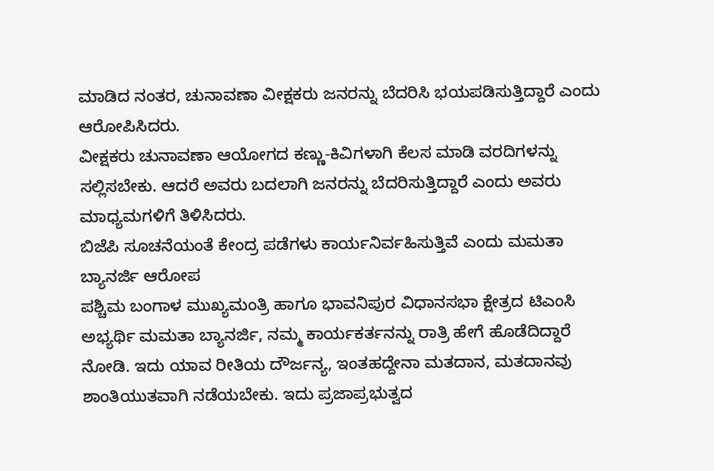ಮಾಡಿದ ನಂತರ, ಚುನಾವಣಾ ವೀಕ್ಷಕರು ಜನರನ್ನು ಬೆದರಿಸಿ ಭಯಪಡಿಸುತ್ತಿದ್ದಾರೆ ಎಂದು ಆರೋಪಿಸಿದರು.
ವೀಕ್ಷಕರು ಚುನಾವಣಾ ಆಯೋಗದ ಕಣ್ಣು-ಕಿವಿಗಳಾಗಿ ಕೆಲಸ ಮಾಡಿ ವರದಿಗಳನ್ನು ಸಲ್ಲಿಸಬೇಕು. ಆದರೆ ಅವರು ಬದಲಾಗಿ ಜನರನ್ನು ಬೆದರಿಸುತ್ತಿದ್ದಾರೆ ಎಂದು ಅವರು ಮಾಧ್ಯಮಗಳಿಗೆ ತಿಳಿಸಿದರು.
ಬಿಜೆಪಿ ಸೂಚನೆಯಂತೆ ಕೇಂದ್ರ ಪಡೆಗಳು ಕಾರ್ಯನಿರ್ವಹಿಸುತ್ತಿವೆ ಎಂದು ಮಮತಾ ಬ್ಯಾನರ್ಜಿ ಆರೋಪ
ಪಶ್ಚಿಮ ಬಂಗಾಳ ಮುಖ್ಯಮಂತ್ರಿ ಹಾಗೂ ಭಾವನಿಪುರ ವಿಧಾನಸಭಾ ಕ್ಷೇತ್ರದ ಟಿಎಂಸಿ ಅಭ್ಯರ್ಥಿ ಮಮತಾ ಬ್ಯಾನರ್ಜಿ, ನಮ್ಮ ಕಾರ್ಯಕರ್ತನನ್ನು ರಾತ್ರಿ ಹೇಗೆ ಹೊಡೆದಿದ್ದಾರೆ ನೋಡಿ. ಇದು ಯಾವ ರೀತಿಯ ದೌರ್ಜನ್ಯ, ಇಂತಹದ್ದೇನಾ ಮತದಾನ, ಮತದಾನವು ಶಾಂತಿಯುತವಾಗಿ ನಡೆಯಬೇಕು. ಇದು ಪ್ರಜಾಪ್ರಭುತ್ವದ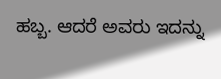ಹಬ್ಬ. ಆದರೆ ಅವರು ಇದನ್ನು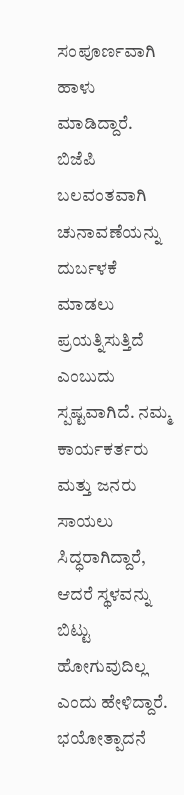ಸಂಪೂರ್ಣವಾಗಿ ಹಾಳು ಮಾಡಿದ್ದಾರೆ. ಬಿಜೆಪಿ ಬಲವಂತವಾಗಿ ಚುನಾವಣೆಯನ್ನು ದುರ್ಬಳಕೆ ಮಾಡಲು ಪ್ರಯತ್ನಿಸುತ್ತಿದೆ ಎಂಬುದು ಸ್ಪಷ್ಟವಾಗಿದೆ. ನಮ್ಮ ಕಾರ್ಯಕರ್ತರು ಮತ್ತು ಜನರು ಸಾಯಲು ಸಿದ್ಧರಾಗಿದ್ದಾರೆ, ಆದರೆ ಸ್ಥಳವನ್ನು ಬಿಟ್ಟು ಹೋಗುವುದಿಲ್ಲ ಎಂದು ಹೇಳಿದ್ದಾರೆ.
ಭಯೋತ್ಪಾದನೆ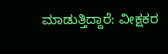ಮಾಡುತ್ತಿದ್ದಾರೆ: ವೀಕ್ಷಕರ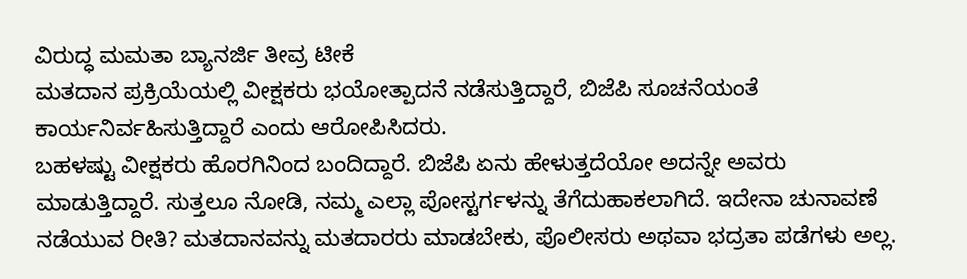ವಿರುದ್ಧ ಮಮತಾ ಬ್ಯಾನರ್ಜಿ ತೀವ್ರ ಟೀಕೆ
ಮತದಾನ ಪ್ರಕ್ರಿಯೆಯಲ್ಲಿ ವೀಕ್ಷಕರು ಭಯೋತ್ಪಾದನೆ ನಡೆಸುತ್ತಿದ್ದಾರೆ, ಬಿಜೆಪಿ ಸೂಚನೆಯಂತೆ ಕಾರ್ಯನಿರ್ವಹಿಸುತ್ತಿದ್ದಾರೆ ಎಂದು ಆರೋಪಿಸಿದರು.
ಬಹಳಷ್ಟು ವೀಕ್ಷಕರು ಹೊರಗಿನಿಂದ ಬಂದಿದ್ದಾರೆ. ಬಿಜೆಪಿ ಏನು ಹೇಳುತ್ತದೆಯೋ ಅದನ್ನೇ ಅವರು ಮಾಡುತ್ತಿದ್ದಾರೆ. ಸುತ್ತಲೂ ನೋಡಿ, ನಮ್ಮ ಎಲ್ಲಾ ಪೋಸ್ಟರ್ಗಳನ್ನು ತೆಗೆದುಹಾಕಲಾಗಿದೆ. ಇದೇನಾ ಚುನಾವಣೆ ನಡೆಯುವ ರೀತಿ? ಮತದಾನವನ್ನು ಮತದಾರರು ಮಾಡಬೇಕು, ಪೊಲೀಸರು ಅಥವಾ ಭದ್ರತಾ ಪಡೆಗಳು ಅಲ್ಲ.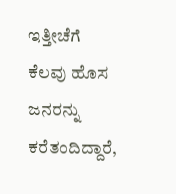ಇತ್ತೀಚೆಗೆ ಕೆಲವು ಹೊಸ ಜನರನ್ನು ಕರೆತಂದಿದ್ದಾರೆ,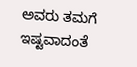ಅವರು ತಮಗೆ ಇಷ್ಟವಾದಂತೆ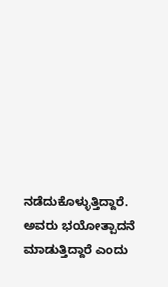ನಡೆದುಕೊಳ್ಳುತ್ತಿದ್ದಾರೆ. ಅವರು ಭಯೋತ್ಪಾದನೆ ಮಾಡುತ್ತಿದ್ದಾರೆ ಎಂದು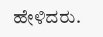ಹೇಳಿದರು.